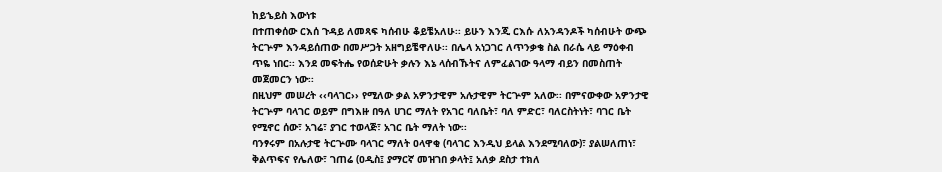ከይኄይስ እውነቱ
በተጠቀሰው ርእሰ ጉዳይ ለመጻፍ ካሰብሁ ቆይቼአለሁ፡፡ ይሁን እንጂ ርእሱ ለአንዳንዶች ካሰብሁት ውጭ ትርጕም እንዳይሰጠው በመሥጋት አዘግይቼዋለሁ፡፡ በሌላ አነጋገር ለጥንቃቄ ስል በራሴ ላይ ማዕቀብ ጥዬ ነበር፡፡ እንደ መፍትሔ የወሰድሁት ቃሉን እኔ ላሰብኹትና ለምፈልገው ዓላማ ብይን በመስጠት መጀመርን ነው፡፡
በዚህም መሠረት ‹‹ባላገር›› የሚለው ቃል አዎንታዊም አሉታዊም ትርጕም አለው፡፡ በምናውቀው አዎንታዊ ትርጕም ባላገር ወይም በግእዙ በዓለ ሀገር ማለት የአገር ባለቤት፣ ባለ ምድር፣ ባለርስትነት፣ ባገር ቤት የሚኖር ሰው፣ አገሬ፣ ያገር ተወላጅ፣ አገር ቤት ማለት ነው፡፡
ባንፃሩም በአሉታዊ ትርጕሙ ባላገር ማለት ዐላዋቂ (ባላገር እንዲህ ይላል እንደሚባለው)፣ ያልሠለጠነ፣ ቅልጥፍና የሌለው፣ ገጠሬ (ዐዲስ፤ ያማርኛ መዝገበ ቃላት፤ አለቃ ደስታ ተክለ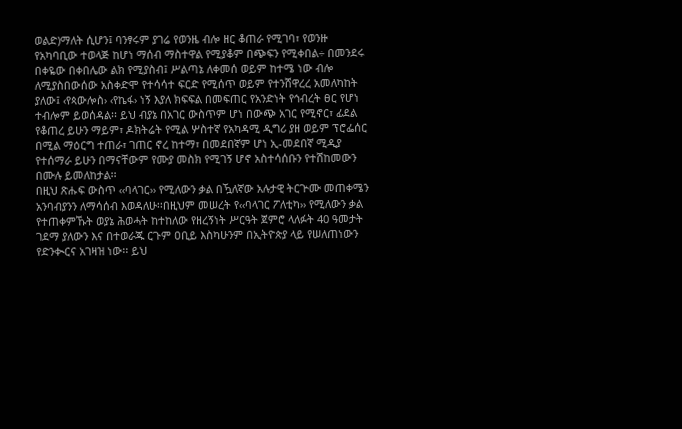ወልድ)ማለት ሲሆን፤ ባንፃሩም ያገሬ የወንዜ ብሎ ዘር ቆጠራ የሚገባ፣ የወንዙ የአካባቢው ተወላጅ ከሆነ ማሰብ ማስተዋል የሚያቆም በጭፍን የሚቀበል÷ በመንደሩ በቀዬው በቀበሌው ልክ የሚያስብ፤ ሥልጣኔ ለቀመሰ ወይም ከተሜ ነው ብሎ ለሚያስበውሰው አስቀድሞ የተሳሳተ ፍርድ የሚሰጥ ወይም የተንሸዋረረ አመለካከት ያለው፤ ‹የጳውሎስ› ‹የኬፋ› ነኝ እያለ ክፍፍል በመፍጠር የአንድነት የኅብረት ፀር የሆነ ተብሎም ይወሰዳል፡፡ ይህ ብያኔ በአገር ውስጥም ሆነ በውጭ አገር የሚኖር፣ ፊደል የቆጠረ ይሁን ማይም፣ ዶክትሬት የሚል ሦስተኛ የአካዳሚ ዲግሪ ያዘ ወይም ፕሮፌሰር በሚል ማዕርግ ተጠራ፣ ገጠር ኖረ ከተማ፣ በመደበኛም ሆነ ኢ-መደበኛ ሚዲያ የተሰማራ ይሁን በማናቸውም የሙያ መስክ የሚገኝ ሆኖ አስተሳሰቡን የተሸከመውን በሙሉ ይመለከታል፡፡
በዚህ ጽሑፍ ውስጥ ‹‹ባላገር›› የሚለውን ቃል በዃለኛው አሉታዊ ትርጕሙ መጠቀሜን አንባብያንን ለማሳሰብ እወዳለሁ፡፡በዚህም መሠረት የ‹‹ባላገር ፖለቲካ›› የሚለውን ቃል የተጠቀምኹት ወያኔ ሕወሓት ከተከለው የዘረኝነት ሥርዓት ጀምሮ ላለፉት 40 ዓመታት ገደማ ያለውን እና በተወራጁ ርጉም ዐቢይ እስካሁንም በኢትዮጵያ ላይ የሠለጠነውን የድንቊርና አገዛዝ ነው፡፡ ይህ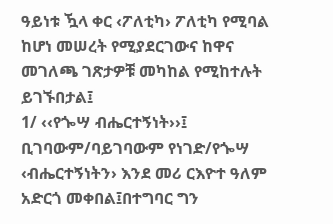ዓይነቱ ዃላ ቀር ‹ፖለቲካ› ፖለቲካ የሚባል ከሆነ መሠረት የሚያደርገውና ከዋና መገለጫ ገጽታዎቹ መካከል የሚከተሉት ይገኙበታል፤
1/ ‹‹የጐሣ ብሔርተኝነት››፤ ቢገባውም/ባይገባውም የነገድ/የጐሣ ‹ብሔርተኝነትን› እንደ መሪ ርእዮተ ዓለም አድርጎ መቀበል፤በተግባር ግን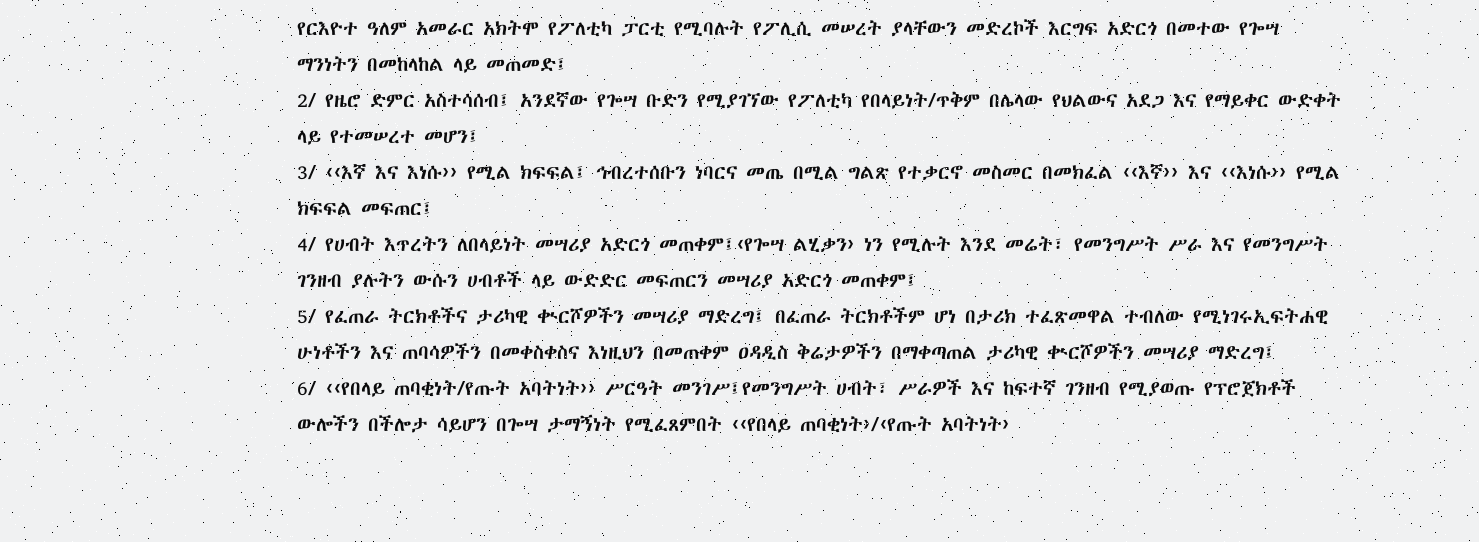የርእዮተ ዓለም አመራር አክትሞ የፖለቲካ ፓርቲ የሚባሉት የፖሊሲ መሠረት ያላቸውን መድረኮች እርግፍ አድርጎ በመተው የጐሣ ማንነትን በመከላከል ላይ መጠመድ፤
2/ የዜሮ ድምር አስተሳሰብ፤ አንደኛው የጐሣ ቡድን የሚያገኘው የፖለቲካ የበላይነት/ጥቅም በሌላው የህልውና አደጋ እና የማይቀር ውድቀት ላይ የተመሠረተ መሆን፤
3/ ‹‹እኛ እና እነሱ›› የሚል ክፍፍል፤ ኅብረተሰቡን ነባርና መጤ በሚል ግልጽ የተቃርኖ መስመር በመክፈል ‹‹እኛ›› እና ‹‹እነሱ›› የሚል ክፍፍል መፍጠር፤
4/ የሀብት እጥረትን ለበላይነት መሣሪያ አድርጎ መጠቀም፤‹የጐሣ ልሂቃን› ነን የሚሉት እንደ መሬት፣ የመንግሥት ሥራ እና የመንግሥት ገንዘብ ያሉትን ውሱን ሀብቶች ላይ ውድድር መፍጠርን መሣሪያ አድርጎ መጠቀም፤
5/ የፈጠራ ትርክቶችና ታሪካዊ ቊርሾዎችን መሣሪያ ማድረግ፤ በፈጠራ ትርክቶችም ሆነ በታሪክ ተፈጽመዋል ተብለው የሚነገሩኢፍትሐዊ ሁነቶችን እና ጠባሳዎችን በመቀስቀስና እነዚህን በመጠቀም ዐዳዲስ ቅሬታዎችን በማቀጣጠል ታሪካዊ ቊርሾዎችን መሣሪያ ማድረግ፤
6/ ‹‹የበላይ ጠባቂነት/የጡት አባትነት›› ሥርዓት መንገሥ፤የመንግሥት ሀብት፣ ሥራዎች እና ከፍተኛ ገንዘብ የሚያወጡ የፕሮጀክቶች ውሎችን በችሎታ ሳይሆን በጐሣ ታማኝነት የሚፈጸምበት ‹‹የበላይ ጠባቂነት›/‹የጡት አባትነት›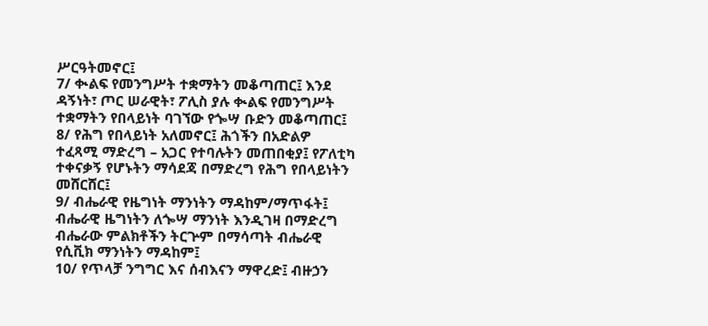ሥርዓትመኖር፤
7/ ቊልፍ የመንግሥት ተቋማትን መቆጣጠር፤ እንደ ዳኝነት፣ ጦር ሠራዊት፣ ፖሊስ ያሉ ቊልፍ የመንግሥት ተቋማትን የበላይነት ባገኘው የጐሣ ቡድን መቆጣጠር፤
8/ የሕግ የበላይነት አለመኖር፤ ሕጎችን በአድልዎ ተፈጻሚ ማድረግ – አጋር የተባሉትን መጠበቂያ፤ የፖለቲካ ተቀናቃኝ የሆኑትን ማሳደጃ በማድረግ የሕግ የበላይነትን መሸርሸር፤
9/ ብሔራዊ የዜግነት ማንነትን ማዳከም/ማጥፋት፤ ብሔራዊ ዜግነትን ለጐሣ ማንነት እንዲገዛ በማድረግ ብሔራው ምልክቶችን ትርጕም በማሳጣት ብሔራዊ የሲቪክ ማንነትን ማዳከም፤
10/ የጥላቻ ንግግር እና ሰብእናን ማዋረድ፤ ብዙኃን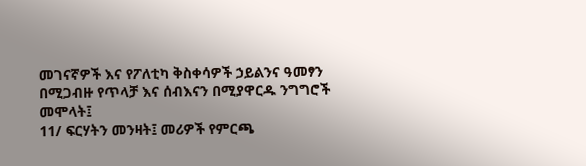መገናኛዎች እና የፖለቲካ ቅስቀሳዎች ኃይልንና ዓመፃን በሚጋብዙ የጥላቻ እና ሰብእናን በሚያዋርዱ ንግግሮች መሞላት፤
11/ ፍርሃትን መንዛት፤ መሪዎች የምርጫ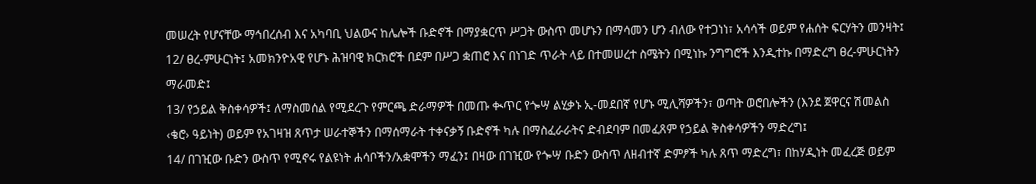መሠረት የሆናቸው ማኅበረሰብ እና አካባቢ ህልውና ከሌሎች ቡድኖች በማያቋርጥ ሥጋት ውስጥ መሆኑን በማሳመን ሆን ብለው የተጋነነ፣ አሳሳች ወይም የሐሰት ፍርሃትን መንዛት፤
12/ ፀረ-ምሁርነት፤ አመክንዮአዊ የሆኑ ሕዝባዊ ክርክሮች በደም በሥጋ ቋጠሮ እና በነገድ ጥራት ላይ በተመሠረተ ስሜትን በሚነኩ ንግግሮች እንዲተኩ በማድረግ ፀረ-ምሁርነትን ማራመድ፤
13/ የኃይል ቅስቀሳዎች፤ ለማስመሰል የሚደረጉ የምርጫ ድራማዎች በመጡ ቊጥር የጐሣ ልሂቃኑ ኢ-መደበኛ የሆኑ ሚሊሻዎችን፣ ወጣት ወሮበሎችን (እንደ ጀዋርና ሽመልስ ‹ቄሮ› ዓይነት) ወይም የአገዛዝ ጸጥታ ሠራተኞችን በማሰማራት ተቀናቃኝ ቡድኖች ካሉ በማስፈራራትና ድብደባም በመፈጸም የኃይል ቅስቀሳዎችን ማድረግ፤
14/ በገዢው ቡድን ውስጥ የሚኖሩ የልዩነት ሐሳቦችን/አቋሞችን ማፈን፤ በዛው በገዢው የጐሣ ቡድን ውስጥ ለዘብተኛ ድምፆች ካሉ ጸጥ ማድረግ፣ በከሃዲነት መፈረጅ ወይም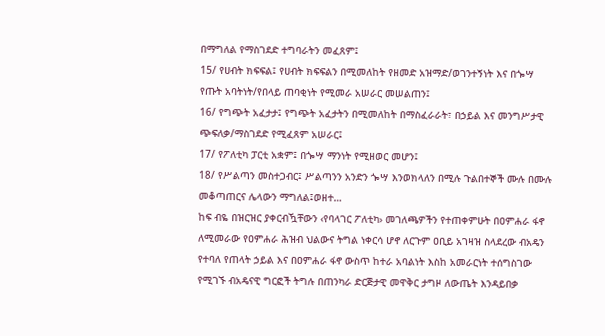በማግለል የማስገደድ ተግባራትን መፈጸም፤
15/ የሀብት ክፍፍል፤ የሀብት ክፍፍልን በሚመለከት የዘመድ አዝማድ/ወገንተኝነት እና በጐሣ የጡት አባትነት/የበላይ ጠባቂነት የሚመራ አሠራር መሠልጠን፤
16/ የግጭት አፈታታ፤ የግጭት አፈታትን በሚመለከት በማስፈራራት፣ በኃይል እና መንግሥታዊ ጭፍለቃ/ማስገደድ የሚፈጸም አሠራር፤
17/ የፖለቲካ ፓርቲ አቋም፤ በጐሣ ማንነት የሚዘወር መሆን፤
18/ የሥልጣን መስተጋብር፤ ሥልጣንን አንድን ጐሣ እንወክላለን በሚሉ ጉልበተኞች ሙሉ በሙሉ መቆጣጠርና ሌላውን ማግለል፤ወዘተ…
ከፍ ብዬ በዝርዝር ያቀርብዃቸውን ‹የባላገር ፖለቲካ› መገለጫዎችን የተጠቀምሁት በዐምሐራ ፋኖ ለሚመራው የዐምሐራ ሕዝብ ህልውና ትግል ነቀርሳ ሆኖ ለርጉም ዐቢይ አገዛዝ ስላደረው ብአዴን የተባለ የጠላት ኃይል እና በዐምሐራ ፋኖ ውስጥ ከተራ አባልነት እስከ አመራርነት ተሰግስገው የሚገኙ ብአዴናዊ ግርፎች ትግሉ በጠንካራ ድርጅታዊ መዋቅር ታግዞ ለውጤት እንዳይበቃ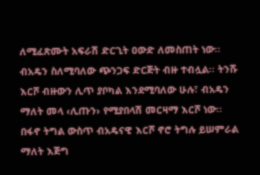ለሚፈጽሙት አፍራሽ ድርጊት ዐውድ ለመስጠት ነው፡፡
ብአዴን ስለሚባለው ጭንጋፍ ድርጅት ብዙ ተብሏል፡፡ ትንሹ እርሾ ብዙውን ሊጥ ያቦካል እንደሚባለው ሁሉ፣ ብአዴን ማለት መላ ‹ሊጡን› የሚያበላሽ መርዛማ እርሾ ነው፡፡ በፋኖ ትግል ውስጥ ብአዴናዊ እርሾ ኖሮ ትግሉ ይሠምራል ማለት እጅግ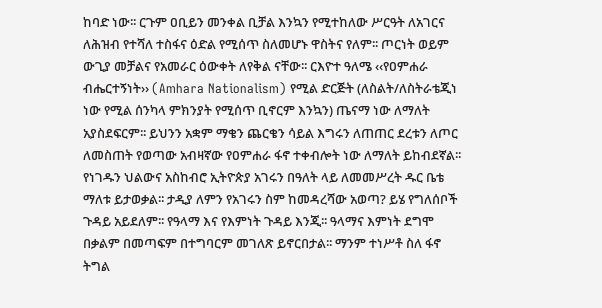ከባድ ነው፡፡ ርጉም ዐቢይን መንቀል ቢቻል እንኳን የሚተከለው ሥርዓት ለአገርና ለሕዝብ የተሻለ ተስፋና ዕድል የሚሰጥ ስለመሆኑ ዋስትና የለም፡፡ ጦርነት ወይም ውጊያ መቻልና የአመራር ዕውቀት ለየቅል ናቸው፡፡ ርእዮተ ዓለሜ ‹‹የዐምሐራ ብሔርተኝነት›› (Amhara Nationalism) የሚል ድርጅት (ለስልት/ለስትራቴጂነ ነው የሚል ሰንካላ ምክንያት የሚሰጥ ቢኖርም እንኳን) ጤናማ ነው ለማለት አያስደፍርም፡፡ ይህንን አቋም ማቄን ጨርቄን ሳይል እግሩን ለጠጠር ደረቱን ለጦር ለመስጠት የወጣው አብዛኛው የዐምሐራ ፋኖ ተቀብሎት ነው ለማለት ይከብደኛል፡፡ የነገዱን ህልውና አስከብሮ ኢትዮጵያ አገሩን በዓለት ላይ ለመመሥረት ዱር ቤቴ ማለቱ ይታወቃል፡፡ ታዲያ ለምን የአገሩን ስም ከመዳረሻው አወጣ? ይሄ የግለሰቦች ጉዳይ አይደለም፡፡ የዓላማ እና የእምነት ጉዳይ እንጂ፡፡ ዓላማና እምነት ደግሞ በቃልም በመጣፍም በተግባርም መገለጽ ይኖርበታል፡፡ ማንም ተነሥቶ ስለ ፋኖ ትግል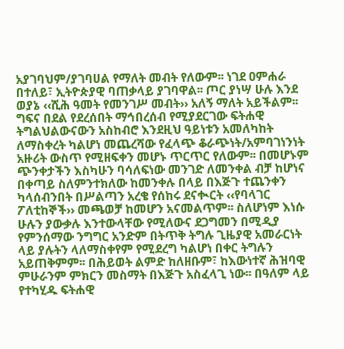አያገባህም/ያገባሀል የማለት መብት የለውም፡፡ ነገደ ዐምሐራ በተለይ፣ ኢትዮጵያዊ ባጠቃላይ ያገባዋል፡፡ ጦር ያነሣ ሁሉ እንደ ወያኔ ‹‹ሺሕ ዓመት የመንገሥ መብት›› አለኝ ማለት አይችልም፡፡ ግፍና በደል የደረሰበት ማኅበረሰብ የሚያደርገው ፍትሐዊ ትግልህልውናውን አስከብሮ እንደዚህ ዓይነቱን አመለካከት ለማስቀረት ካልሆነ መጨረሻው የፈላጭ ቆራጭነት/አምባገነንነት አዙሪት ውስጥ የሚዘፍቀን መሆኑ ጥርጥር የለውም፡፡ በመሆኑም ጭንቀታችን እስካሁን ባሳለፍነው መንገድ ለመንቀል ብቻ ከሆነና በቀጣይ ስለምንተክለው ከመንቀሉ በላይ በእጅጉ ተጨንቀን ካላሰብንበት በሥልጣን አረቄ የሰከሩ ደናቊርት ‹‹የባላገር ፖለቲከኞች›› መጫወቻ ከመሆን አናመልጥም፡፡ ስለሆነም እነሱ ሁሉን ያውቃሉ እንተውላቸው የሚለውና ደጋግመን በሚዲያ የምንሰማው ንግግር አንድም በትጥቅ ትግሉ ጊዜያዊ አመራርነት ላይ ያሉትን ላለማስቀየም የሚደረግ ካልሆነ በቀር ትግሉን አይጠቅምም፡፡ በሕይወት ልምድ ከለዘቡም፣ ከእውነተኛ ሕዝባዊ ምሁራንም ምክርን መስማት በእጅጉ አስፈላጊ ነው፡፡ በዓለም ላይ የተካሂዱ ፍትሐዊ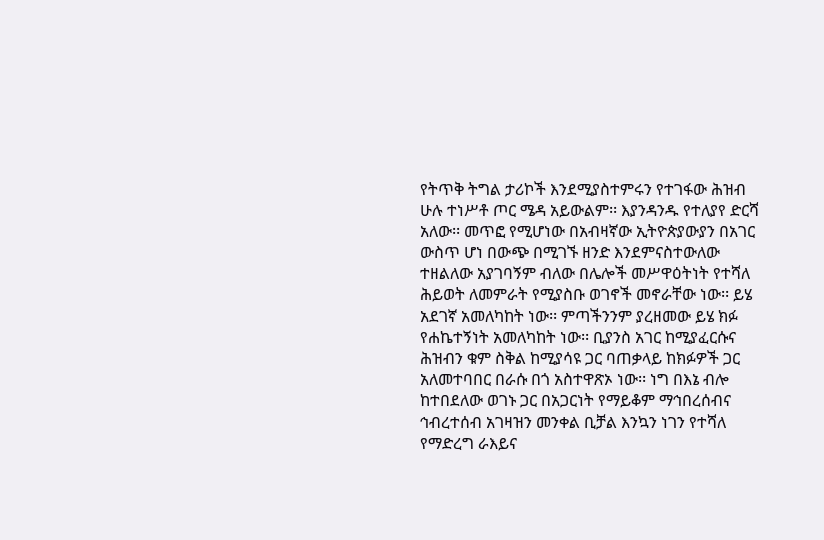የትጥቅ ትግል ታሪኮች እንደሚያስተምሩን የተገፋው ሕዝብ ሁሉ ተነሥቶ ጦር ሜዳ አይውልም፡፡ እያንዳንዱ የተለያየ ድርሻ አለው፡፡ መጥፎ የሚሆነው በአብዛኛው ኢትዮጵያውያን በአገር ውስጥ ሆነ በውጭ በሚገኙ ዘንድ እንደምናስተውለው ተዘልለው አያገባኝም ብለው በሌሎች መሥዋዕትነት የተሻለ ሕይወት ለመምራት የሚያስቡ ወገኖች መኖራቸው ነው፡፡ ይሄ አደገኛ አመለካከት ነው፡፡ ምጣችንንም ያረዘመው ይሄ ክፉ የሐኬተኝነት አመለካከት ነው፡፡ ቢያንስ አገር ከሚያፈርሱና ሕዝብን ቁም ስቅል ከሚያሳዩ ጋር ባጠቃላይ ከክፉዎች ጋር አለመተባበር በራሱ በጎ አስተዋጽኦ ነው፡፡ ነግ በእኔ ብሎ ከተበደለው ወገኑ ጋር በአጋርነት የማይቆም ማኅበረሰብና ኅብረተሰብ አገዛዝን መንቀል ቢቻል እንኳን ነገን የተሻለ የማድረግ ራእይና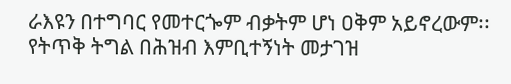ራእዩን በተግባር የመተርጐም ብቃትም ሆነ ዐቅም አይኖረውም፡፡ የትጥቅ ትግል በሕዝብ እምቢተኝነት መታገዝ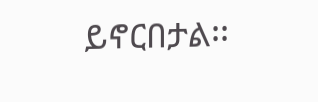ይኖርበታል፡፡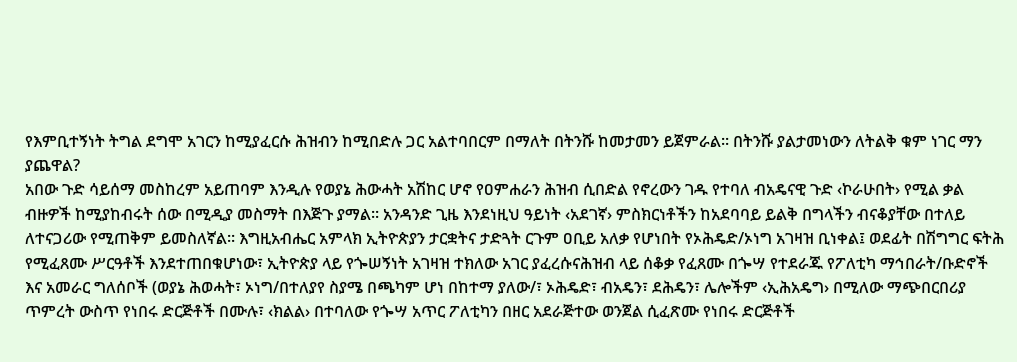የእምቢተኝነት ትግል ደግሞ አገርን ከሚያፈርሱ ሕዝብን ከሚበድሉ ጋር አልተባበርም በማለት በትንሹ ከመታመን ይጀምራል፡፡ በትንሹ ያልታመነውን ለትልቅ ቁም ነገር ማን ያጨዋል?
አበው ጉድ ሳይሰማ መስከረም አይጠባም እንዲሉ የወያኔ ሕውሓት አሽከር ሆኖ የዐምሐራን ሕዝብ ሲበድል የኖረውን ገዱ የተባለ ብአዴናዊ ጉድ ‹ኮራሁበት› የሚል ቃል ብዙዎች ከሚያከብሩት ሰው በሚዲያ መስማት በእጅጉ ያማል፡፡ አንዳንድ ጊዜ እንደነዚህ ዓይነት ‹አደገኛ› ምስክርነቶችን ከአደባባይ ይልቅ በግላችን ብናቆያቸው በተለይ ለተናጋሪው የሚጠቅም ይመስለኛል፡፡ እግዚአብሔር አምላክ ኢትዮጵያን ታርቋትና ታድጓት ርጉም ዐቢይ አለቃ የሆነበት የኦሕዴድ/ኦነግ አገዛዝ ቢነቀል፤ ወደፊት በሽግግር ፍትሕ የሚፈጸሙ ሥርዓቶች እንደተጠበቁሆነው፣ ኢትዮጵያ ላይ የጐሠኝነት አገዛዝ ተክለው አገር ያፈረሱናሕዝብ ላይ ሰቆቃ የፈጸሙ በጐሣ የተደራጁ የፖለቲካ ማኅበራት/ቡድኖች እና አመራር ግለሰቦች (ወያኔ ሕወሓት፣ ኦነግ/በተለያየ ስያሜ በጫካም ሆነ በከተማ ያለው/፣ ኦሕዴድ፣ ብአዴን፣ ደሕዴን፣ ሌሎችም ‹ኢሕአዴግ› በሚለው ማጭበርበሪያ ጥምረት ውስጥ የነበሩ ድርጅቶች በሙሉ፣ ‹ክልል› በተባለው የጐሣ አጥር ፖለቲካን በዘር አደራጅተው ወንጀል ሲፈጽሙ የነበሩ ድርጅቶች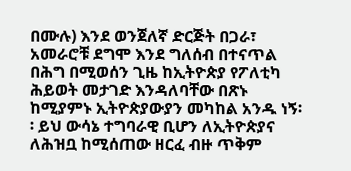በሙሉ) እንደ ወንጀለኛ ድርጅት በጋራ፣ አመራሮቹ ደግሞ እንደ ግለሰብ በተናጥል በሕግ በሚወሰን ጊዜ ከኢትዮጵያ የፖለቲካ ሕይወት መታገድ እንዳለባቸው በጽኑ ከሚያምኑ ኢትዮጵያውያን መካከል አንዱ ነኝ፡፡ ይህ ውሳኔ ተግባራዊ ቢሆን ለኢትዮጵያና ለሕዝቧ ከሚሰጠው ዘርፈ ብዙ ጥቅም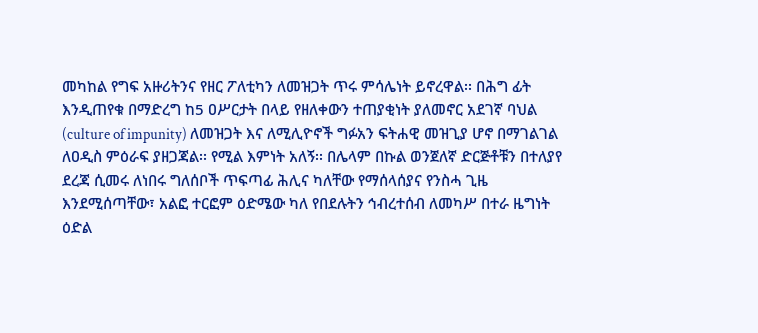መካከል የግፍ አዙሪትንና የዘር ፖለቲካን ለመዝጋት ጥሩ ምሳሌነት ይኖረዋል፡፡ በሕግ ፊት እንዲጠየቁ በማድረግ ከ5 ዐሥርታት በላይ የዘለቀውን ተጠያቂነት ያለመኖር አደገኛ ባህል (culture of impunity) ለመዝጋት እና ለሚሊዮኖች ግፉአን ፍትሐዊ መዝጊያ ሆኖ በማገልገል ለዐዲስ ምዕራፍ ያዘጋጃል፡፡ የሚል እምነት አለኝ፡፡ በሌላም በኩል ወንጀለኛ ድርጅቶቹን በተለያየ ደረጃ ሲመሩ ለነበሩ ግለሰቦች ጥፍጣፊ ሕሊና ካለቸው የማሰላሰያና የንስሓ ጊዜ እንደሚሰጣቸው፣ አልፎ ተርፎም ዕድሜው ካለ የበደሉትን ኅብረተሰብ ለመካሥ በተራ ዜግነት ዕድል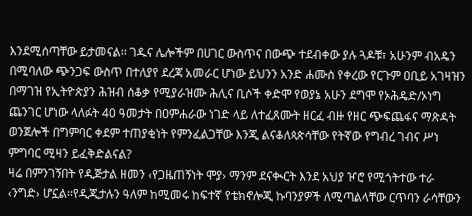እንደሚሰጣቸው ይታመናል፡፡ ገዱና ሌሎችም በሀገር ውስጥና በውጭ ተደብቀው ያሉ ጓዶቹ፣ አሁንም ብአዴን በሚባለው ጭንጋፍ ውስጥ በተለያየ ደረጃ አመራር ሆነው ይህንን አንድ ሐሙስ የቀረው የርጉም ዐቢይ አገዛዝን በማገዝ የኢትዮጵያን ሕዝብ ሰቆቃ የሚያራዝሙ ሕሊና ቢሶች ቀድሞ የወያኔ አሁን ደግሞ የኦሕዴድ/ኦነግ ጨንገር ሆነው ላለፉት 40 ዓመታት በዐምሐራው ነገድ ላይ ለተፈጸሙት ዘርፈ ብዙ የዘር ጭፍጨፋና ማጽዳት ወንጀሎች በግምባር ቀደም ተጠያቂነት የምንፈልጋቸው እንጂ ልናቆለጳጵሳቸው የትኛው የግብረ ገብና ሥነ ምግባር ሚዛን ይፈቅድልናል?
ዛሬ በምንገኝበት የዲጅታል ዘመን ‹የጋዜጠኝነት ሞያ› ማንም ደናቊርት እንደ አህያ ዦሮ የሚጎትተው ተራ ‹ንግድ› ሆኗል፡፡የዲጂታሉን ዓለም ከሚመሩ ከፍተኛ የቴክኖሎጂ ኩባንያዎች ለሚጣልላቸው ርጥባን ራሳቸውን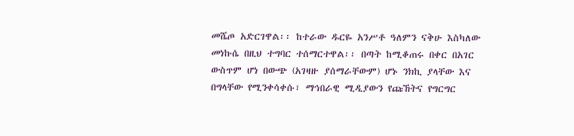መሼጦ አድርገዋል፡፡ ከተራው ዱርዬ አንሥቶ ዓለምን ናቅሁ እስካለው መነኩሴ በዚህ ተግባር ተሰማርተዋል፡፡ በጣት ከሚቆጠሩ በቀር በአገር ውስጥም ሆነ በውጭ (አገዛዙ ያሰማራቸውም) ሆኑ ንክኪ ያላቸው እና በግላቸው የሚንቀሳቀሱ፣ ማኅበራዊ ሚዲያውን የጩኸትና የግርግር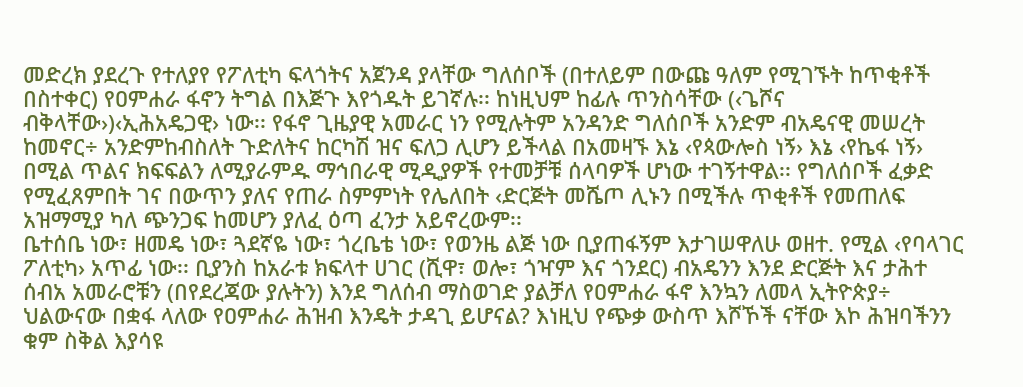መድረክ ያደረጉ የተለያየ የፖለቲካ ፍላጎትና አጀንዳ ያላቸው ግለሰቦች (በተለይም በውጩ ዓለም የሚገኙት ከጥቂቶች በስተቀር) የዐምሐራ ፋኖን ትግል በእጅጉ እየጎዱት ይገኛሉ፡፡ ከነዚህም ከፊሉ ጥንስሳቸው (‹ጌሾና ብቅላቸው›)‹ኢሕአዴጋዊ› ነው፡፡ የፋኖ ጊዜያዊ አመራር ነን የሚሉትም አንዳንድ ግለሰቦች አንድም ብአዴናዊ መሠረት ከመኖር÷ አንድምከብስለት ጉድለትና ከርካሽ ዝና ፍለጋ ሊሆን ይችላል በአመዛኙ እኔ ‹የጳውሎስ ነኝ› እኔ ‹የኬፋ ነኝ› በሚል ጥልና ክፍፍልን ለሚያራምዱ ማኅበራዊ ሚዲያዎች የተመቻቹ ሰላባዎች ሆነው ተገኝተዋል፡፡ የግለሰቦች ፈቃድ የሚፈጸምበት ገና በውጥን ያለና የጠራ ስምምነት የሌለበት ‹ድርጅት መሼጦ ሊኑን በሚችሉ ጥቂቶች የመጠለፍ አዝማሚያ ካለ ጭንጋፍ ከመሆን ያለፈ ዕጣ ፈንታ አይኖረውም፡፡
ቤተሰቤ ነው፣ ዘመዴ ነው፣ ጓደኛዬ ነው፣ ጎረቤቴ ነው፣ የወንዜ ልጅ ነው ቢያጠፋኝም እታገሠዋለሁ ወዘተ. የሚል ‹የባላገር ፖለቲካ› አጥፊ ነው፡፡ ቢያንስ ከአራቱ ክፍላተ ሀገር (ሺዋ፣ ወሎ፣ ጎዣም እና ጎንደር) ብአዴንን እንደ ድርጅት እና ታሕተ ሰብአ አመራሮቹን (በየደረጃው ያሉትን) እንደ ግለሰብ ማስወገድ ያልቻለ የዐምሐራ ፋኖ እንኳን ለመላ ኢትዮጵያ÷ ህልውናው በቋፋ ላለው የዐምሐራ ሕዝብ እንዴት ታዳጊ ይሆናል? እነዚህ የጭቃ ውስጥ እሾኾች ናቸው እኮ ሕዝባችንን ቁም ስቅል እያሳዩ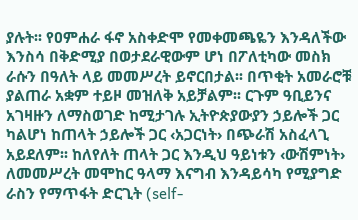ያሉት፡፡ የዐምሐራ ፋኖ አስቀድሞ የመቀመጫዬን እንዳለችው እንስሳ በቅድሚያ በወታደራዊውም ሆነ በፖለቲካው መስክ ራሱን በዓለት ላይ መመሥረት ይኖርበታል፡፡ በጥቂት አመራሮቹ ያልጠራ አቋም ተይዞ መዝለቅ አይቻልም፡፡ ርጉም ዓቢይንና አገዛዙን ለማስወገድ ከሚታገሉ ኢትዮጵያውያን ኃይሎች ጋር ካልሆነ ከጠላት ኃይሎች ጋር ‹አጋርነት› በጭራሽ አስፈላጊ አይደለም፡፡ ከለየለት ጠላት ጋር እንዲህ ዓይነቱን ‹ውሽምነት› ለመመሥረት መሞከር ዓላማ እናግብ እንዳይሳካ የሚያግድ ራስን የማጥፋት ድርጊት (self-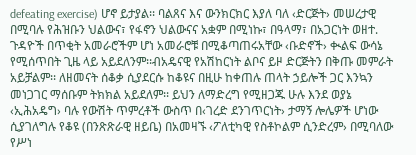defeating exercise) ሆኖ ይታያል፡፡ ባልጸና እና ውንክርክር እያለ ባለ ‹ድርጅት› መሠረታዊ በሚባሉ የሕዝቡን ህልውና፣ የፋኖን ህልውናና አቋም በሚነኩ፣ በዓላማ፣ በአጋርነት ወዘተ. ጉዳዮች በጥቂት አመራሮችም ሆነ አመራሮቹ በሚቆጣጠሩአቸው ‹ቡድኖች› ቊልፍ ውሳኔ የሚሰጥበት ጊዜ ላይ አይደለንም፡፡ብአዴናዊ የአሽከርነት ልቦና ይዞ ድርጅትን በቅጡ መምራት አይቻልም፡፡ ለዘመናት ሰቆቃ ሲያደርሱ ከቆዩና በዚሁ ከቀጠሉ ጠላት ኃይሎች ጋር እንኳን መነጋገር ማሰቡም ትክክል አይደለም፡፡ ይህን ለማድረግ የሚዘጋጁ ሁሉ እንደ ወያኔ ‹ኢሕአዴግ› ባሉ የውሽት ጥምረቶች ውስጥ በ‹ገረድ ደንገጥርነት› ታማኝ ሎሌዎች ሆነው ሲያገለግሉ የቆዩ (በንጽጽራዊ ዘይቤ) በአመዛኙ ‹ፖለቲካዊ የስቶኮልም ሲንድረም› በሚባለው የሥነ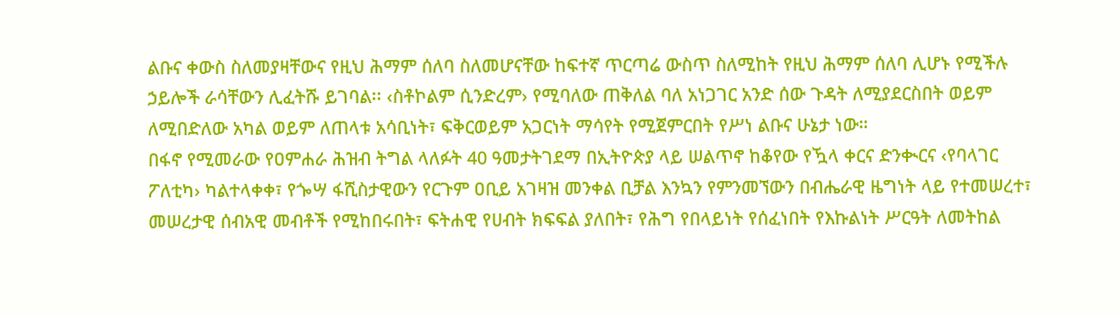ልቡና ቀውስ ስለመያዛቸውና የዚህ ሕማም ሰለባ ስለመሆናቸው ከፍተኛ ጥርጣሬ ውስጥ ስለሚከት የዚህ ሕማም ሰለባ ሊሆኑ የሚችሉ ኃይሎች ራሳቸውን ሊፈትሹ ይገባል፡፡ ‹ስቶኮልም ሲንድረም› የሚባለው ጠቅለል ባለ አነጋገር አንድ ሰው ጉዳት ለሚያደርስበት ወይም ለሚበድለው አካል ወይም ለጠላቱ አሳቢነት፣ ፍቅርወይም አጋርነት ማሳየት የሚጀምርበት የሥነ ልቡና ሁኔታ ነው።
በፋኖ የሚመራው የዐምሐራ ሕዝብ ትግል ላለፉት 40 ዓመታትገደማ በኢትዮጵያ ላይ ሠልጥኖ ከቆየው የዃላ ቀርና ድንቊርና ‹የባላገር ፖለቲካ› ካልተላቀቀ፣ የጐሣ ፋሺስታዊውን የርጉም ዐቢይ አገዛዝ መንቀል ቢቻል እንኳን የምንመኘውን በብሔራዊ ዜግነት ላይ የተመሠረተ፣ መሠረታዊ ሰብአዊ መብቶች የሚከበሩበት፣ ፍትሐዊ የሀብት ክፍፍል ያለበት፣ የሕግ የበላይነት የሰፈነበት የእኩልነት ሥርዓት ለመትከል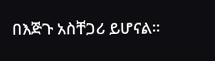በእጅጉ አስቸጋሪ ይሆናል፡፡